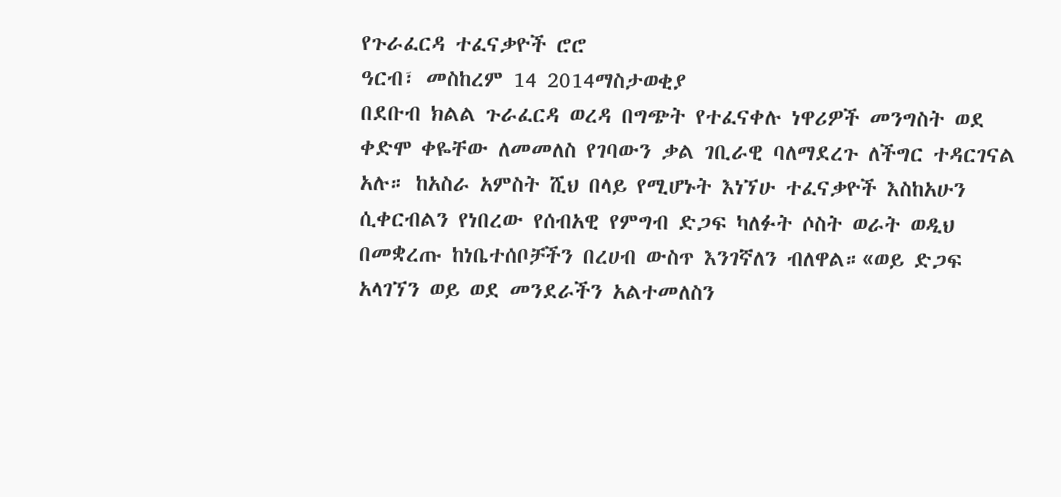የጉራፈርዳ ተፈናቃዮች ሮሮ
ዓርብ፣ መስከረም 14 2014ማስታወቂያ
በደቡብ ክልል ጉራፈርዳ ወረዳ በግጭት የተፈናቀሉ ነዋሪዎች መንግስት ወደ ቀድሞ ቀዬቸው ለመመለስ የገባውን ቃል ገቢራዊ ባለማደረጉ ለችግር ተዳርገናል አሉ። ከአስራ አምስት ሺህ በላይ የሚሆኑት እነኘሁ ተፈናቃዮች እስከአሁን ሲቀርብልን የነበረው የሰብአዊ የምግብ ድጋፍ ካለፉት ሶስት ወራት ወዲህ በመቋረጡ ከነቤተሰቦቻችን በረሀብ ውስጥ እንገኛለን ብለዋል።«ወይ ድጋፍ አላገኘን ወይ ወደ መንደራችን አልተመለስን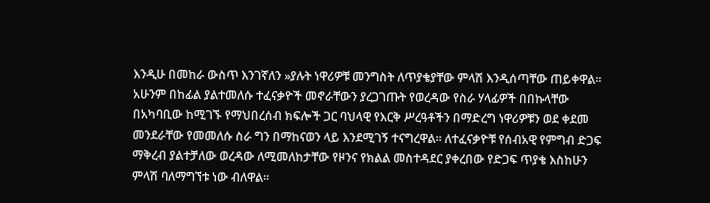እንዲሁ በመከራ ውስጥ እንገኛለን »ያሉት ነዋሪዎቹ መንግስት ለጥያቄያቸው ምላሽ እንዲሰጣቸው ጠይቀዋል።
አሁንም በከፊል ያልተመለሱ ተፈናቃዮች መኖራቸውን ያረጋገጡት የወረዳው የስራ ሃላፊዎች በበኩላቸው በአካባቢው ከሚገኙ የማህበረሰብ ክፍሎች ጋር ባህላዊ የእርቅ ሥረዓቶችን በማድረግ ነዋሪዎቹን ወደ ቀደመ መንደራቸው የመመለሱ ስራ ግን በማከናወን ላይ እንደሚገኝ ተናግረዋል። ለተፈናቃዮቹ የሰብአዊ የምግብ ድጋፍ ማቅረብ ያልተቻለው ወረዳው ለሚመለከታቸው የዞንና የክልል መስተዳደር ያቀረበው የድጋፍ ጥያቄ እስከሁን ምላሽ ባለማግኘቱ ነው ብለዋል።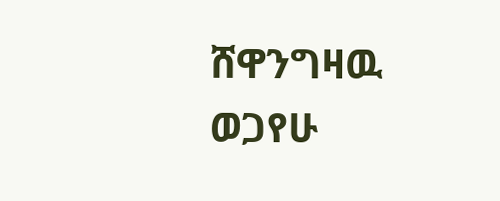ሸዋንግዛዉ ወጋየሁ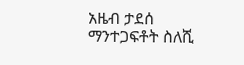አዜብ ታደሰ
ማንተጋፍቶት ስለሺ